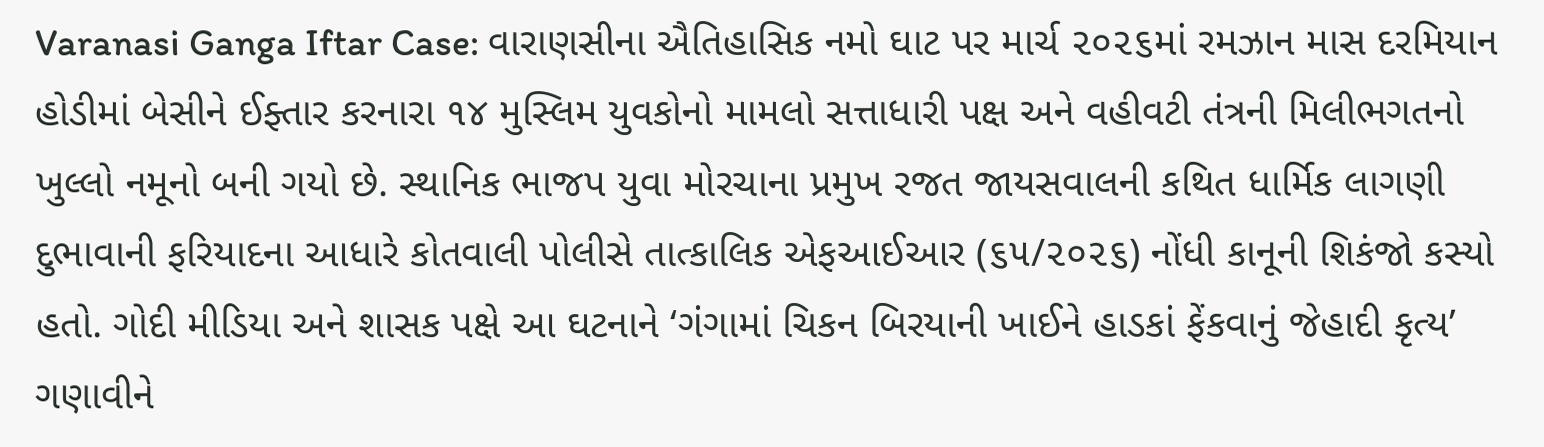Varanasi Ganga Iftar Case: વારાણસીના ઐતિહાસિક નમો ઘાટ પર માર્ચ ૨૦૨૬માં રમઝાન માસ દરમિયાન હોડીમાં બેસીને ઈફ્તાર કરનારા ૧૪ મુસ્લિમ યુવકોનો મામલો સત્તાધારી પક્ષ અને વહીવટી તંત્રની મિલીભગતનો ખુલ્લો નમૂનો બની ગયો છે. સ્થાનિક ભાજપ યુવા મોરચાના પ્રમુખ રજત જાયસવાલની કથિત ધાર્મિક લાગણી દુભાવાની ફરિયાદના આધારે કોતવાલી પોલીસે તાત્કાલિક એફઆઈઆર (૬૫/૨૦૨૬) નોંધી કાનૂની શિકંજો કસ્યો હતો. ગોદી મીડિયા અને શાસક પક્ષે આ ઘટનાને ‘ગંગામાં ચિકન બિરયાની ખાઈને હાડકાં ફેંકવાનું જેહાદી કૃત્ય’ ગણાવીને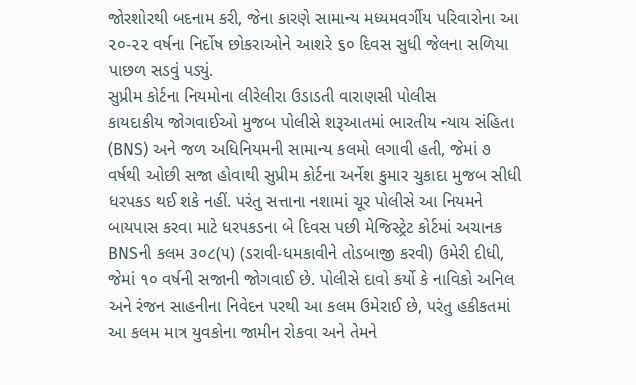જોરશોરથી બદનામ કરી, જેના કારણે સામાન્ય મધ્યમવર્ગીય પરિવારોના આ ૨૦-૨૨ વર્ષના નિર્દોષ છોકરાઓને આશરે ૬૦ દિવસ સુધી જેલના સળિયા પાછળ સડવું પડ્યું.
સુપ્રીમ કોર્ટના નિયમોના લીરેલીરા ઉડાડતી વારાણસી પોલીસ
કાયદાકીય જોગવાઈઓ મુજબ પોલીસે શરૂઆતમાં ભારતીય ન્યાય સંહિતા (BNS) અને જળ અધિનિયમની સામાન્ય કલમો લગાવી હતી, જેમાં ૭ વર્ષથી ઓછી સજા હોવાથી સુપ્રીમ કોર્ટના અર્નેશ કુમાર ચુકાદા મુજબ સીધી ધરપકડ થઈ શકે નહીં. પરંતુ સત્તાના નશામાં ચૂર પોલીસે આ નિયમને બાયપાસ કરવા માટે ધરપકડના બે દિવસ પછી મેજિસ્ટ્રેટ કોર્ટમાં અચાનક BNSની કલમ ૩૦૮(૫) (ડરાવી-ધમકાવીને તોડબાજી કરવી) ઉમેરી દીધી, જેમાં ૧૦ વર્ષની સજાની જોગવાઈ છે. પોલીસે દાવો કર્યો કે નાવિકો અનિલ અને રંજન સાહનીના નિવેદન પરથી આ કલમ ઉમેરાઈ છે, પરંતુ હકીકતમાં આ કલમ માત્ર યુવકોના જામીન રોકવા અને તેમને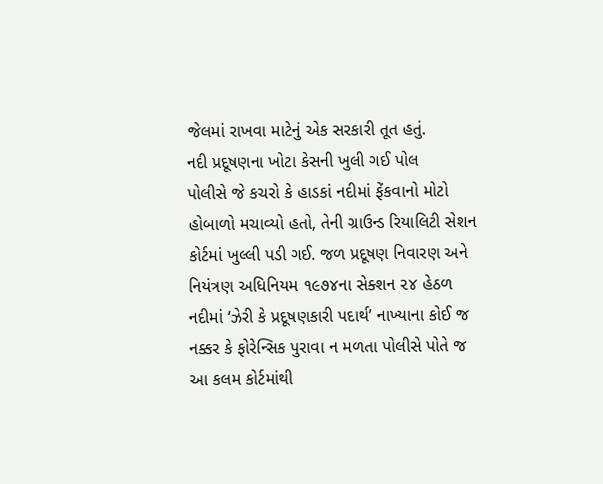જેલમાં રાખવા માટેનું એક સરકારી તૂત હતું.
નદી પ્રદૂષણના ખોટા કેસની ખુલી ગઈ પોલ
પોલીસે જે કચરો કે હાડકાં નદીમાં ફેંકવાનો મોટો હોબાળો મચાવ્યો હતો, તેની ગ્રાઉન્ડ રિયાલિટી સેશન કોર્ટમાં ખુલ્લી પડી ગઈ. જળ પ્રદૂષણ નિવારણ અને નિયંત્રણ અધિનિયમ ૧૯૭૪ના સેક્શન ૨૪ હેઠળ નદીમાં ‘ઝેરી કે પ્રદૂષણકારી પદાર્થ’ નાખ્યાના કોઈ જ નક્કર કે ફોરેન્સિક પુરાવા ન મળતા પોલીસે પોતે જ આ કલમ કોર્ટમાંથી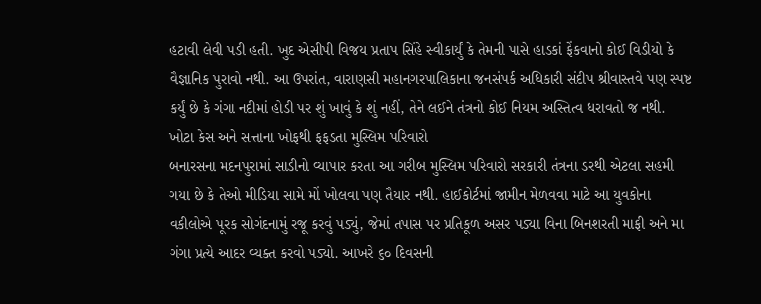હટાવી લેવી પડી હતી. ખુદ એસીપી વિજય પ્રતાપ સિંહે સ્વીકાર્યું કે તેમની પાસે હાડકાં ફેંકવાનો કોઈ વિડીયો કે વૈજ્ઞાનિક પુરાવો નથી. આ ઉપરાંત, વારાણસી મહાનગરપાલિકાના જનસંપર્ક અધિકારી સંદીપ શ્રીવાસ્તવે પણ સ્પષ્ટ કર્યું છે કે ગંગા નદીમાં હોડી પર શું ખાવું કે શું નહીં, તેને લઈને તંત્રનો કોઈ નિયમ અસ્તિત્વ ધરાવતો જ નથી.
ખોટા કેસ અને સત્તાના ખોફથી ફફડતા મુસ્લિમ પરિવારો
બનારસના મદનપુરામાં સાડીનો વ્યાપાર કરતા આ ગરીબ મુસ્લિમ પરિવારો સરકારી તંત્રના ડરથી એટલા સહમી ગયા છે કે તેઓ મીડિયા સામે મોં ખોલવા પણ તૈયાર નથી. હાઈકોર્ટમાં જામીન મેળવવા માટે આ યુવકોના વકીલોએ પૂરક સોગંદનામું રજૂ કરવું પડ્યું, જેમાં તપાસ પર પ્રતિકૂળ અસર પડ્યા વિના બિનશરતી માફી અને મા ગંગા પ્રત્યે આદર વ્યક્ત કરવો પડ્યો. આખરે ૬૦ દિવસની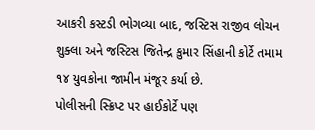આકરી કસ્ટડી ભોગવ્યા બાદ, જસ્ટિસ રાજીવ લોચન શુક્લા અને જસ્ટિસ જિતેન્દ્ર કુમાર સિંહાની કોર્ટે તમામ ૧૪ યુવકોના જામીન મંજૂર કર્યા છે.
પોલીસની સ્ક્રિપ્ટ પર હાઈકોર્ટે પણ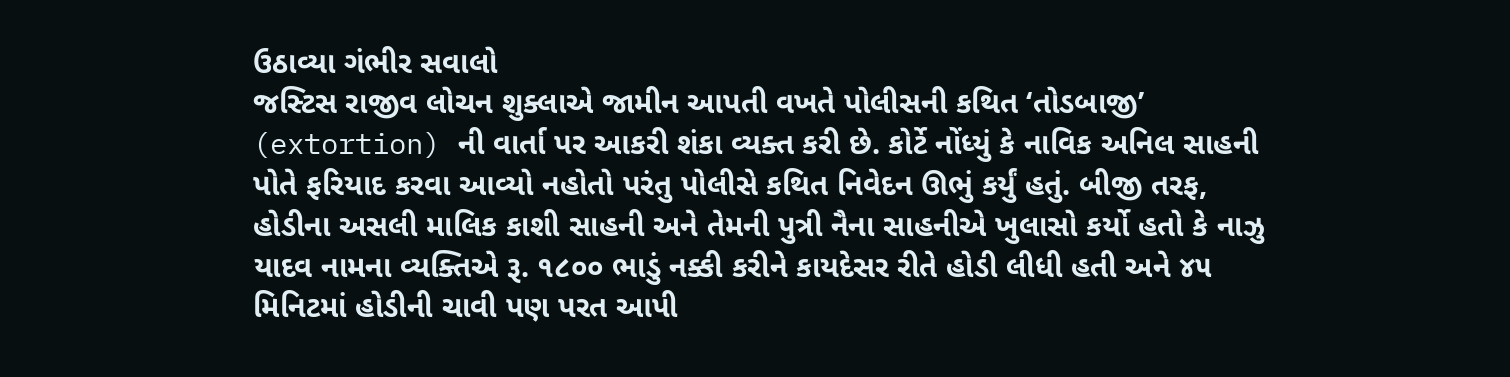ઉઠાવ્યા ગંભીર સવાલો
જસ્ટિસ રાજીવ લોચન શુક્લાએ જામીન આપતી વખતે પોલીસની કથિત ‘તોડબાજી’ (extortion) ની વાર્તા પર આકરી શંકા વ્યક્ત કરી છે. કોર્ટે નોંધ્યું કે નાવિક અનિલ સાહની પોતે ફરિયાદ કરવા આવ્યો નહોતો પરંતુ પોલીસે કથિત નિવેદન ઊભું કર્યું હતું. બીજી તરફ, હોડીના અસલી માલિક કાશી સાહની અને તેમની પુત્રી નૈના સાહનીએ ખુલાસો કર્યો હતો કે નાઝુ યાદવ નામના વ્યક્તિએ રૂ. ૧૮૦૦ ભાડું નક્કી કરીને કાયદેસર રીતે હોડી લીધી હતી અને ૪૫ મિનિટમાં હોડીની ચાવી પણ પરત આપી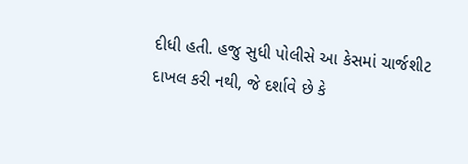દીધી હતી. હજુ સુધી પોલીસે આ કેસમાં ચાર્જશીટ દાખલ કરી નથી, જે દર્શાવે છે કે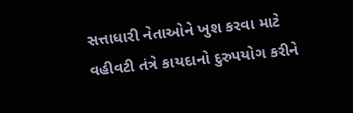સત્તાધારી નેતાઓને ખુશ કરવા માટે વહીવટી તંત્રે કાયદાનો દુરુપયોગ કરીને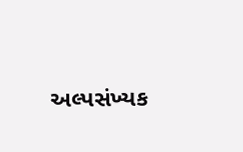અલ્પસંખ્યક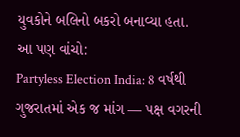યુવકોને બલિનો બકરો બનાવ્યા હતા.
આ પણ વાંચો:
Partyless Election India: 8 વર્ષથી ગુજરાતમાં એક જ માંગ — પક્ષ વગરની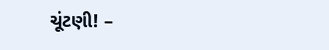ચૂંટણી! –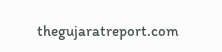thegujaratreport.com